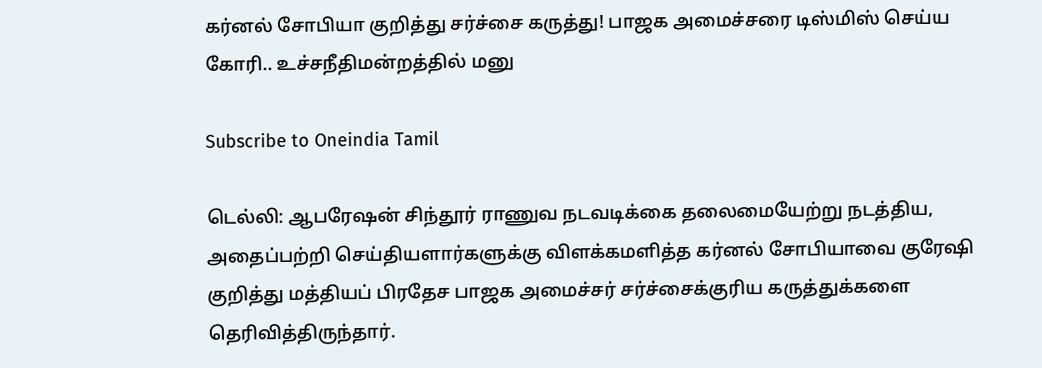கர்னல் சோபியா குறித்து சர்ச்சை கருத்து! பாஜக அமைச்சரை டிஸ்மிஸ் செய்ய கோரி.. உச்சநீதிமன்றத்தில் மனு

Subscribe to Oneindia Tamil

டெல்லி: ஆபரேஷன் சிந்தூர் ராணுவ நடவடிக்கை தலைமையேற்று நடத்திய, அதைப்பற்றி செய்தியளார்களுக்கு விளக்கமளித்த கர்னல் சோபியாவை குரேஷி குறித்து மத்தியப் பிரதேச பாஜக அமைச்சர் சர்ச்சைக்குரிய கருத்துக்களை தெரிவித்திருந்தார்.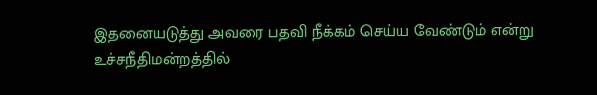இதனையடுத்து அவரை பதவி நீக்கம் செய்ய வேண்டும் என்று உச்சநீதிமன்றத்தில்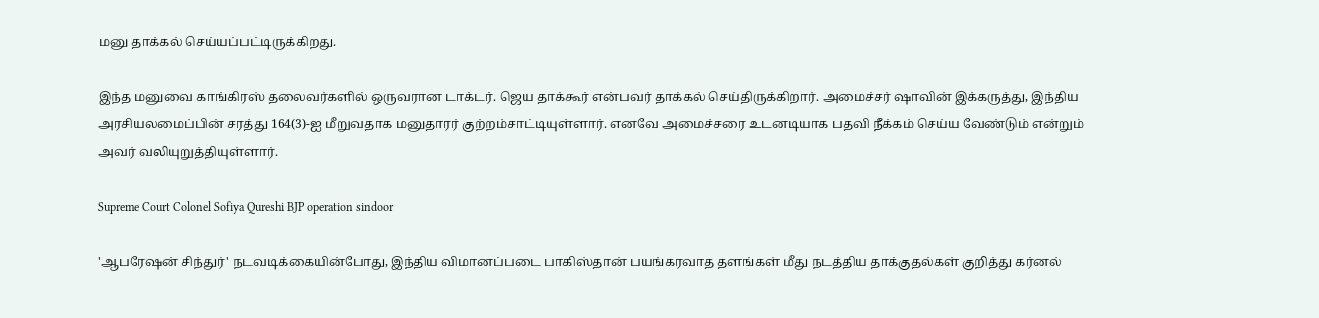மனு தாக்கல் செய்யப்பட்டிருக்கிறது.

இந்த மனுவை காங்கிரஸ் தலைவர்களில் ஒருவரான டாக்டர். ஜெய தாக்கூர் என்பவர் தாக்கல் செய்திருக்கிறார். அமைச்சர் ஷாவின் இக்கருத்து, இந்திய அரசியலமைப்பின் சரத்து 164(3)-ஐ மீறுவதாக மனுதாரர் குற்றம்சாட்டியுள்ளார். எனவே அமைச்சரை உடனடியாக பதவி நீக்கம் செய்ய வேண்டும் என்றும் அவர் வலியுறுத்தியுள்ளார்.

Supreme Court Colonel Sofiya Qureshi BJP operation sindoor

'ஆபரேஷன் சிந்துர்' நடவடிக்கையின்போது, இந்திய விமானப்படை பாகிஸ்தான் பயங்கரவாத தளங்கள் மீது நடத்திய தாக்குதல்கள் குறித்து கர்னல்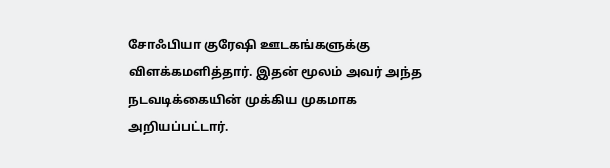சோஃபியா குரேஷி ஊடகங்களுக்கு விளக்கமளித்தார். இதன் மூலம் அவர் அந்த நடவடிக்கையின் முக்கிய முகமாக அறியப்பட்டார்.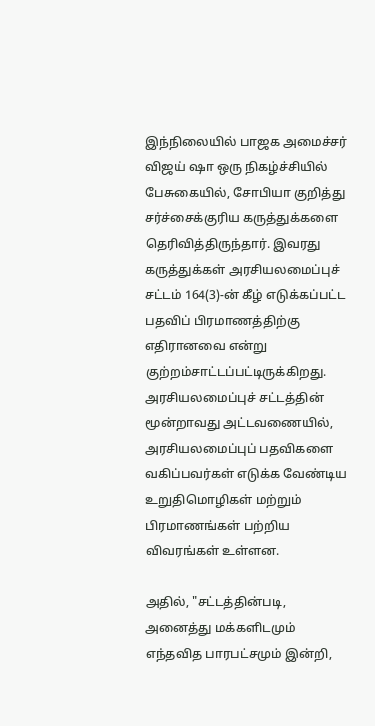இந்நிலையில் பாஜக அமைச்சர் விஜய் ஷா ஒரு நிகழ்ச்சியில் பேசுகையில், சோபியா குறித்து சர்ச்சைக்குரிய கருத்துக்களை தெரிவித்திருந்தார். இவரது கருத்துக்கள் அரசியலமைப்புச் சட்டம் 164(3)-ன் கீழ் எடுக்கப்பட்ட பதவிப் பிரமாணத்திற்கு எதிரானவை என்று குற்றம்சாட்டப்பட்டிருக்கிறது. அரசியலமைப்புச் சட்டத்தின் மூன்றாவது அட்டவணையில், அரசியலமைப்புப் பதவிகளை வகிப்பவர்கள் எடுக்க வேண்டிய உறுதிமொழிகள் மற்றும் பிரமாணங்கள் பற்றிய விவரங்கள் உள்ளன.

அதில், "சட்டத்தின்படி, அனைத்து மக்களிடமும் எந்தவித பாரபட்சமும் இன்றி,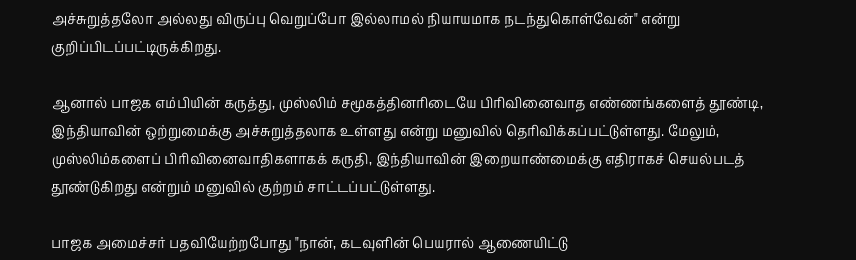அச்சுறுத்தலோ அல்லது விருப்பு வெறுப்போ இல்லாமல் நியாயமாக நடந்துகொள்வேன்" என்று குறிப்பிடப்பட்டிருக்கிறது.

ஆனால் பாஜக எம்பியின் கருத்து, முஸ்லிம் சமூகத்தினரிடையே பிரிவினைவாத எண்ணங்களைத் தூண்டி, இந்தியாவின் ஒற்றுமைக்கு அச்சுறுத்தலாக உள்ளது என்று மனுவில் தெரிவிக்கப்பட்டுள்ளது. மேலும், முஸ்லிம்களைப் பிரிவினைவாதிகளாகக் கருதி, இந்தியாவின் இறையாண்மைக்கு எதிராகச் செயல்படத் தூண்டுகிறது என்றும் மனுவில் குற்றம் சாட்டப்பட்டுள்ளது.

பாஜக அமைச்சர் பதவியேற்றபோது "நான், கடவுளின் பெயரால் ஆணையிட்டு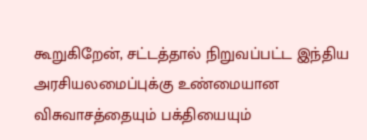கூறுகிறேன், சட்டத்தால் நிறுவப்பட்ட இந்திய அரசியலமைப்புக்கு உண்மையான விசுவாசத்தையும் பக்தியையும்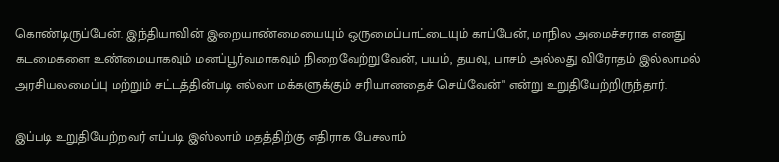கொண்டிருப்பேன். இந்தியாவின் இறையாண்மையையும் ஒருமைப்பாட்டையும் காப்பேன், மாநில அமைச்சராக எனது கடமைகளை உண்மையாகவும் மனப்பூர்வமாகவும் நிறைவேற்றுவேன், பயம், தயவு, பாசம் அல்லது விரோதம் இல்லாமல் அரசியலமைப்பு மற்றும் சட்டத்தின்படி எல்லா மக்களுக்கும் சரியானதைச் செய்வேன்" என்று உறுதியேற்றிருந்தார்.

இப்படி உறுதியேற்றவர் எப்படி இஸ்லாம் மதத்திற்கு எதிராக பேசலாம்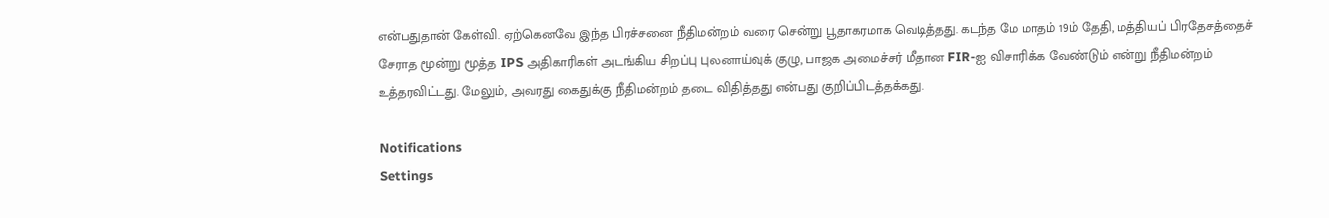என்பதுதான் கேள்வி. ஏற்கெனவே இந்த பிரச்சனை நீதிமன்றம் வரை சென்று பூதாகரமாக வெடித்தது. கடந்த மே மாதம் 19ம் தேதி, மத்தியப் பிரதேசத்தைச் சேராத மூன்று மூத்த IPS அதிகாரிகள் அடங்கிய சிறப்பு புலனாய்வுக் குழு, பாஜக அமைச்சர் மீதான FIR-ஐ விசாரிக்க வேண்டும் என்று நீதிமன்றம் உத்தரவிட்டது. மேலும், அவரது கைதுக்கு நீதிமன்றம் தடை விதித்தது என்பது குறிப்பிடத்தக்கது.

Notifications
Settings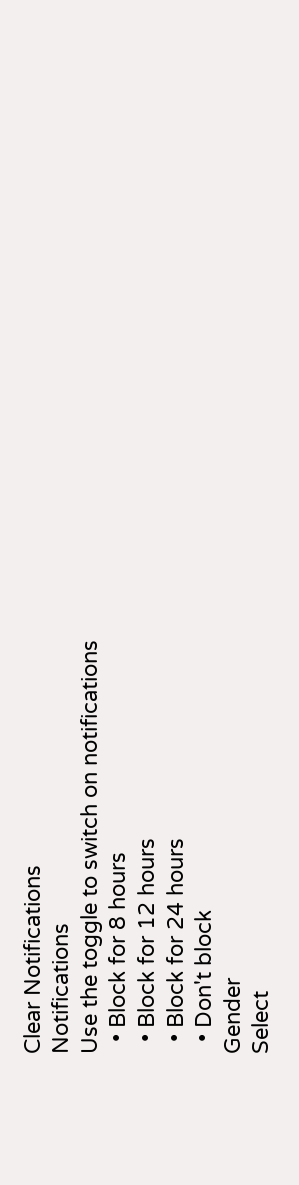Clear Notifications
Notifications
Use the toggle to switch on notifications
  • Block for 8 hours
  • Block for 12 hours
  • Block for 24 hours
  • Don't block
Gender
Select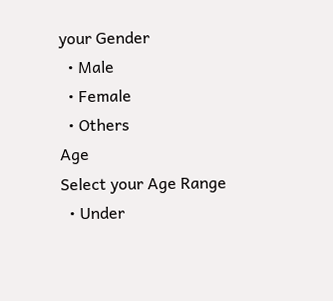your Gender
  • Male
  • Female
  • Others
Age
Select your Age Range
  • Under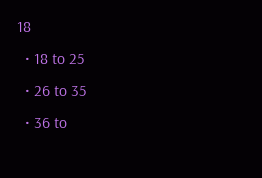18
  • 18 to 25
  • 26 to 35
  • 36 to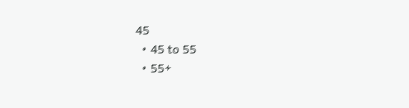45
  • 45 to 55
  • 55+